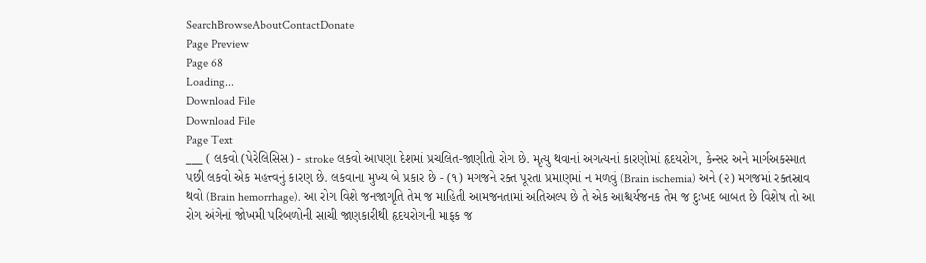SearchBrowseAboutContactDonate
Page Preview
Page 68
Loading...
Download File
Download File
Page Text
___ ( લકવો (પેરેલિસિસ) - stroke લકવો આપણા દેશમાં પ્રચલિત-જાણીતો રોગ છે. મૃત્યુ થવાનાં અગત્યનાં કારણોમાં હૃદયરોગ, કેન્સર અને માર્ગઅકસ્માત પછી લકવો એક મહત્ત્વનું કારણ છે. લકવાના મુખ્ય બે પ્રકાર છે - (૧) મગજને રક્ત પૂરતા પ્રમાણમાં ન મળવું (Brain ischemia) અને (૨) મગજમાં રક્તસ્રાવ થવો (Brain hemorrhage). આ રોગ વિશે જનજાગૃતિ તેમ જ માહિતી આમજનતામાં અતિઅલ્પ છે તે એક આશ્ચર્યજનક તેમ જ દુઃખદ બાબત છે વિશેષ તો આ રોગ અંગેનાં જોખમી પરિબળોની સાચી જાણકારીથી હૃદયરોગની માફક જ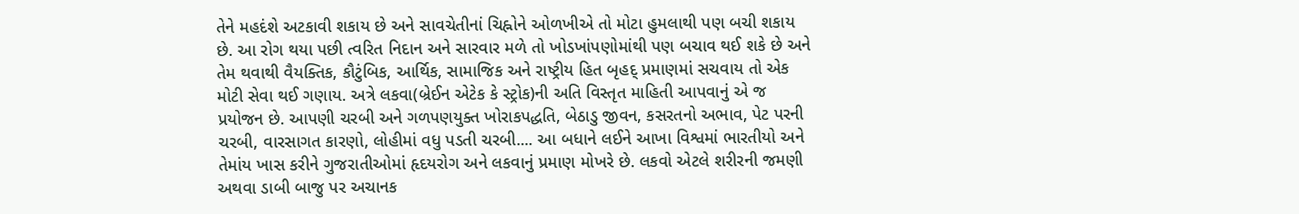તેને મહદંશે અટકાવી શકાય છે અને સાવચેતીનાં ચિહ્નોને ઓળખીએ તો મોટા હુમલાથી પણ બચી શકાય છે. આ રોગ થયા પછી ત્વરિત નિદાન અને સારવાર મળે તો ખોડખાંપણોમાંથી પણ બચાવ થઈ શકે છે અને તેમ થવાથી વૈયક્તિક, કૌટુંબિક, આર્થિક, સામાજિક અને રાષ્ટ્રીય હિત બૃહદ્ પ્રમાણમાં સચવાય તો એક મોટી સેવા થઈ ગણાય. અત્રે લકવા(બ્રેઈન એટેક કે સ્ટ્રોક)ની અતિ વિસ્તૃત માહિતી આપવાનું એ જ પ્રયોજન છે. આપણી ચરબી અને ગળપણયુક્ત ખોરાકપદ્ધતિ, બેઠાડુ જીવન, કસરતનો અભાવ, પેટ પરની ચરબી, વારસાગત કારણો, લોહીમાં વધુ પડતી ચરબી.... આ બધાને લઈને આખા વિશ્વમાં ભારતીયો અને તેમાંય ખાસ કરીને ગુજરાતીઓમાં હૃદયરોગ અને લકવાનું પ્રમાણ મોખરે છે. લકવો એટલે શરીરની જમણી અથવા ડાબી બાજુ પર અચાનક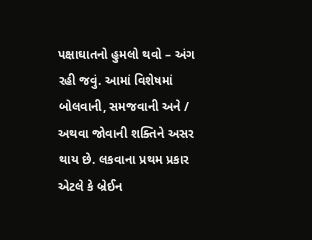પક્ષાઘાતનો હુમલો થવો – અંગ રહી જવું. આમાં વિશેષમાં બોલવાની, સમજવાની અને / અથવા જોવાની શક્તિને અસર થાય છે. લકવાના પ્રથમ પ્રકાર એટલે કે બ્રેઈન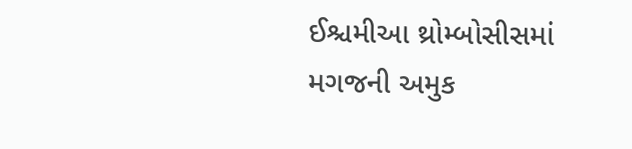ઈશ્ચમીઆ થ્રોમ્બોસીસમાં મગજની અમુક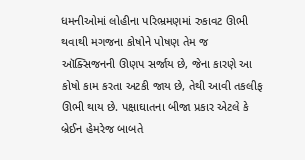ધમનીઓમાં લોહીના પરિભ્રમણમાં રુકાવટ ઊભી થવાથી મગજના કોષોને પોષણ તેમ જ ઑક્સિજનની ઊણપ સર્જાય છે, જેના કારણે આ કોષો કામ કરતા અટકી જાય છે, તેથી આવી તકલીફ ઊભી થાય છે. પક્ષાઘાતના બીજા પ્રકાર એટલે કે બ્રેઈન હેમરેજ બાબતે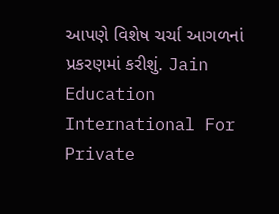આપણે વિશેષ ચર્ચા આગળનાં પ્રકરણમાં કરીશું. Jain Education International For Private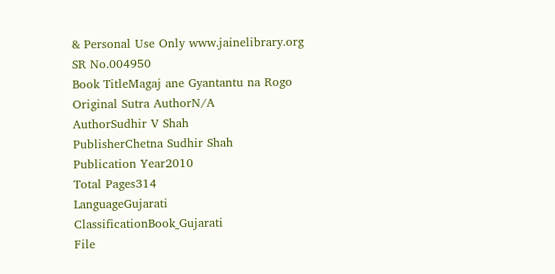& Personal Use Only www.jainelibrary.org
SR No.004950
Book TitleMagaj ane Gyantantu na Rogo
Original Sutra AuthorN/A
AuthorSudhir V Shah
PublisherChetna Sudhir Shah
Publication Year2010
Total Pages314
LanguageGujarati
ClassificationBook_Gujarati
File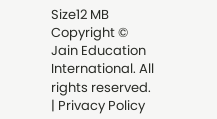Size12 MB
Copyright © Jain Education International. All rights reserved. | Privacy Policy